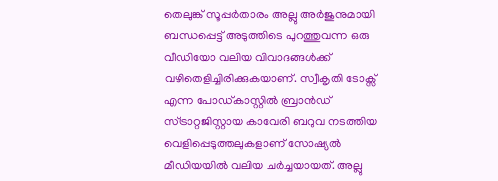തെലുങ്ക് സൂപ്പർതാരം അല്ലു അർജുനുമായി ബന്ധപ്പെട്ട് അടുത്തിടെ പുറത്തുവന്ന ഒരു വീഡിയോ വലിയ വിവാദങ്ങൾക്ക് വഴിതെളിച്ചിരിക്കുകയാണ്. സ്വീകൃതി ടോക്സ് എന്ന പോഡ്കാസ്റ്റിൽ ബ്രാൻഡ് സ്ട്രാറ്റജിസ്റ്റായ കാവേരി ബറുവ നടത്തിയ വെളിപ്പെടുത്തലുകളാണ് സോഷ്യൽ മീഡിയയിൽ വലിയ ചർച്ചയായത്. അല്ലു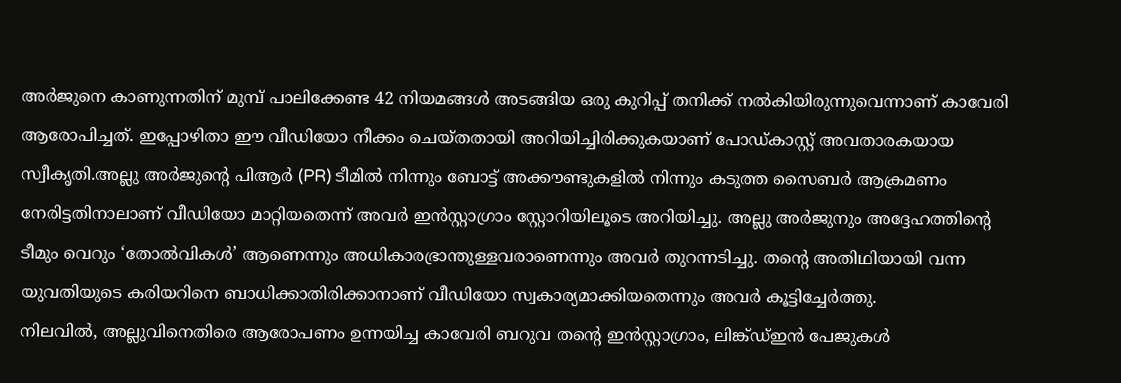അർജുനെ കാണുന്നതിന് മുമ്പ് പാലിക്കേണ്ട 42 നിയമങ്ങൾ അടങ്ങിയ ഒരു കുറിപ്പ് തനിക്ക് നൽകിയിരുന്നുവെന്നാണ് കാവേരി ആരോപിച്ചത്. ഇപ്പോഴിതാ ഈ വീഡിയോ നീക്കം ചെയ്തതായി അറിയിച്ചിരിക്കുകയാണ് പോഡ്കാസ്റ്റ് അവതാരകയായ സ്വീകൃതി.അല്ലു അർജുന്റെ പിആർ (PR) ടീമിൽ നിന്നും ബോട്ട് അക്കൗണ്ടുകളിൽ നിന്നും കടുത്ത സൈബർ ആക്രമണം നേരിട്ടതിനാലാണ് വീഡിയോ മാറ്റിയതെന്ന് അവർ ഇൻസ്റ്റാഗ്രാം സ്റ്റോറിയിലൂടെ അറിയിച്ചു. അല്ലു അർജുനും അദ്ദേഹത്തിന്റെ ടീമും വെറും ‘തോൽവികൾ’ ആണെന്നും അധികാരഭ്രാന്തുള്ളവരാണെന്നും അവർ തുറന്നടിച്ചു. തന്റെ അതിഥിയായി വന്ന യുവതിയുടെ കരിയറിനെ ബാധിക്കാതിരിക്കാനാണ് വീഡിയോ സ്വകാര്യമാക്കിയതെന്നും അവർ കൂട്ടിച്ചേർത്തു.
നിലവിൽ, അല്ലുവിനെതിരെ ആരോപണം ഉന്നയിച്ച കാവേരി ബറുവ തന്റെ ഇൻസ്റ്റാഗ്രാം, ലിങ്ക്ഡ്ഇൻ പേജുകൾ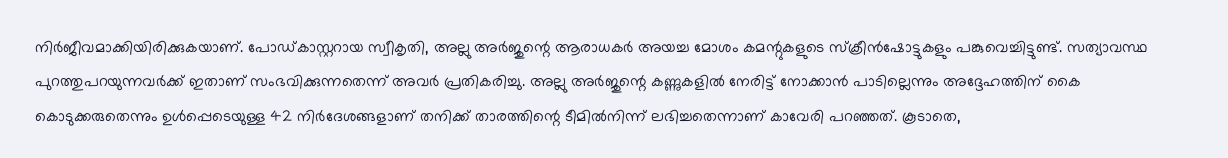നിർജീവമാക്കിയിരിക്കുകയാണ്. പോഡ്കാസ്റ്ററായ സ്വീകൃതി, അല്ലു അർജുന്റെ ആരാധകർ അയച്ച മോശം കമന്റുകളുടെ സ്ക്രീൻഷോട്ടുകളും പങ്കുവെച്ചിട്ടുണ്ട്. സത്യാവസ്ഥ പുറത്തുപറയുന്നവർക്ക് ഇതാണ് സംഭവിക്കുന്നതെന്ന് അവർ പ്രതികരിച്ചു. അല്ലു അർജുന്റെ കണ്ണുകളിൽ നേരിട്ട് നോക്കാൻ പാടില്ലെന്നും അദ്ദേഹത്തിന് കൈ കൊടുക്കരുതെന്നും ഉൾപ്പെടെയുള്ള 42 നിർദേശങ്ങളാണ് തനിക്ക് താരത്തിന്റെ ടീമിൽനിന്ന് ലഭിച്ചതെന്നാണ് കാവേരി പറഞ്ഞത്. കൂടാതെ,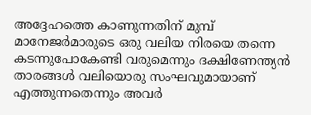അദ്ദേഹത്തെ കാണുന്നതിന് മുമ്പ് മാനേജർമാരുടെ ഒരു വലിയ നിരയെ തന്നെ കടന്നുപോകേണ്ടി വരുമെന്നും ദക്ഷിണേന്ത്യൻ താരങ്ങൾ വലിയൊരു സംഘവുമായാണ് എത്തുന്നതെന്നും അവർ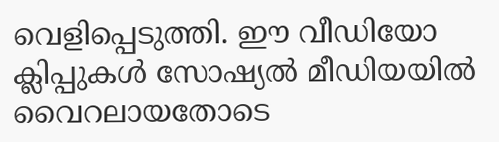വെളിപ്പെടുത്തി. ഈ വീഡിയോ ക്ലിപ്പുകൾ സോഷ്യൽ മീഡിയയിൽ വൈറലായതോടെ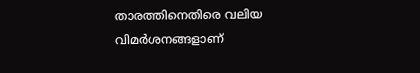താരത്തിനെതിരെ വലിയ വിമർശനങ്ങളാണ്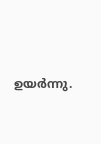ഉയർന്നു.